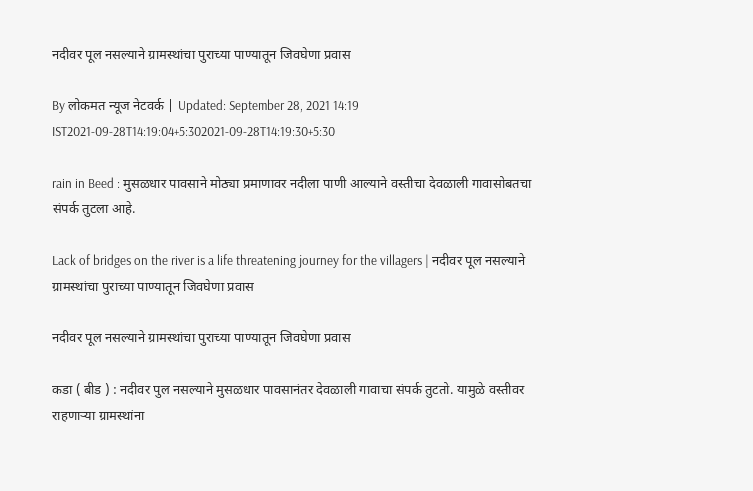नदीवर पूल नसल्याने ग्रामस्थांचा पुराच्या पाण्यातून जिवघेणा प्रवास

By लोकमत न्यूज नेटवर्क | Updated: September 28, 2021 14:19 IST2021-09-28T14:19:04+5:302021-09-28T14:19:30+5:30

rain in Beed : मुसळधार पावसाने मोठ्या प्रमाणावर नदीला पाणी आल्याने वस्तीचा देवळाली गावासोबतचा संपर्क तुटला आहे.

Lack of bridges on the river is a life threatening journey for the villagers | नदीवर पूल नसल्याने ग्रामस्थांचा पुराच्या पाण्यातून जिवघेणा प्रवास

नदीवर पूल नसल्याने ग्रामस्थांचा पुराच्या पाण्यातून जिवघेणा प्रवास

कडा ( बीड ) : नदीवर पुल नसल्याने मुसळधार पावसानंतर देवळाली गावाचा संपर्क तुटतो. यामुळे वस्तीवर राहणाऱ्या ग्रामस्थांना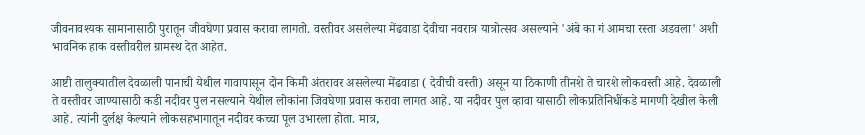जीवनावश्यक सामानासाठी पुरातून जीवघेणा प्रवास करावा लागतो. वस्तीवर असलेल्या मेंढवाडा देवीचा नवरात्र यात्रोत्सव असल्याने 'अंबे का गं आमचा रस्ता अडवला' अशी भावनिक हाक वस्तीवरील ग्रामस्थ देत आहेत.

आष्टी तालुक्यातील देवळाली पानाची येथील गावापासून दोन किमी अंतरावर असलेल्या मेंढवाडा ( देवीची वस्ती) असून या ठिकाणी तीनशे ते चारशे लोकवस्ती आहे. देवळाली ते वस्तीवर जाण्यासाठी कडी नदीवर पुल नसल्याने येथील लोकांना जिवघेणा प्रवास करावा लागत आहे. या नदीवर पुल व्हावा यासाठी लोकप्रतिनिधींकडे मागणी देखील केली आहे. त्यांनी दुर्लक्ष केल्याने लोकसहभागातून नदीवर कच्चा पूल उभारला होता. मात्र,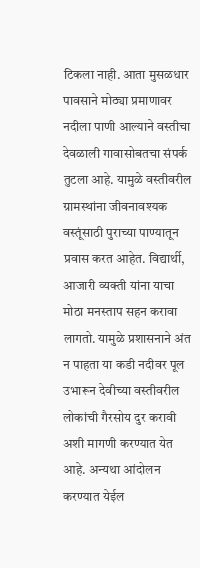टिकला नाही. आता मुसळधार पावसाने मोठ्या प्रमाणावर नदीला पाणी आल्याने वस्तीचा देवळाली गावासोबतचा संपर्क तुटला आहे. यामुळे वस्तीवरील ग्रामस्थांना जीवनावश्यक वस्तूंसाठी पुराच्या पाण्यातून प्रवास करत आहेत. विद्यार्थी, आजारी व्यक्ती यांना याचा मोठा मनस्ताप सहन करावा लागतो. यामुळे प्रशासनाने अंत न पाहता या कडी नदीवर पूल उभारून देवीच्या वस्तीवरील लोकांची गैरसोय दुर करावी अशी मागणी करण्यात येत आहे. अन्यथा आंदोलन करण्यात येईल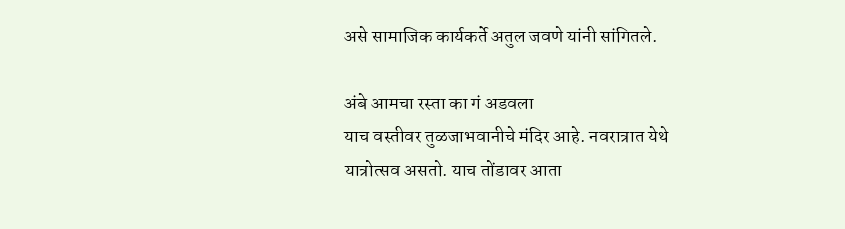असे सामाजिक कार्यकर्ते अतुल जवणे यांनी सांगितले.

अंबे आमचा रस्ता का गं अडवला
याच वस्तीवर तुळजाभवानीचे मंदिर आहे. नवरात्रात येथे यात्रोत्सव असतो. याच तोंडावर आता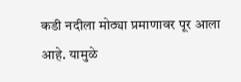कडी नदीला मोठ्या प्रमाणावर पूर आला आहे. यामुळे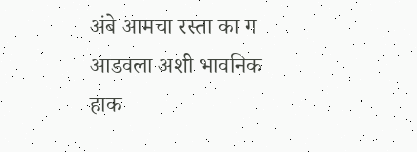अंबे आमचा रस्ता का ग आडवला अशी भावनिक हाक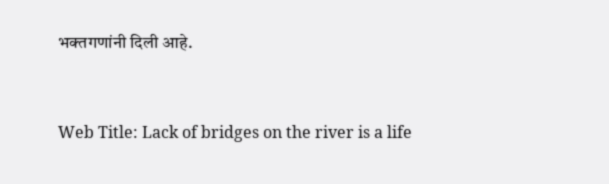भक्तगणांनी दिली आहे.



Web Title: Lack of bridges on the river is a life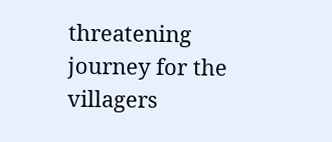threatening journey for the villagers